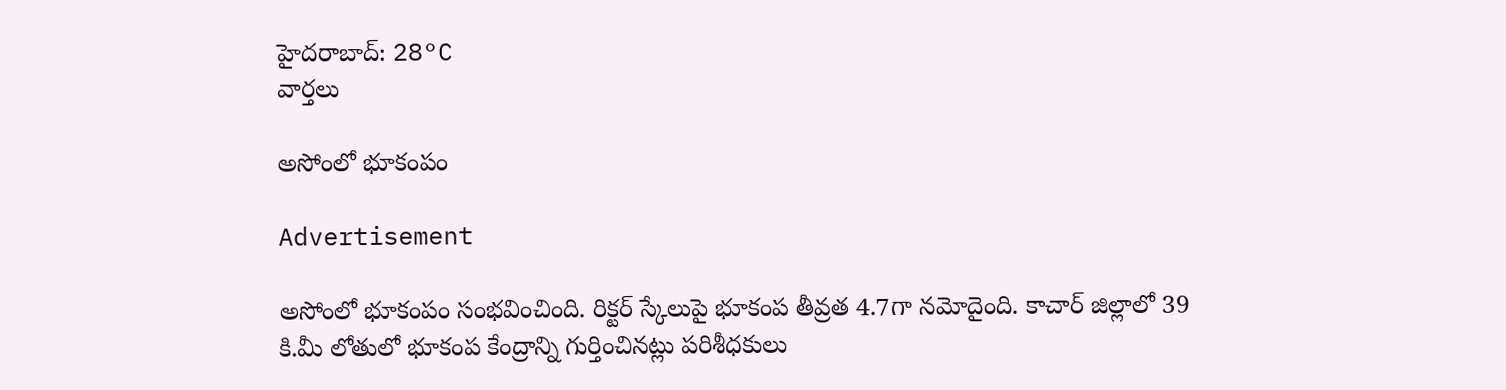హైదరాబాద్: 28°C
వార్తలు

అసోంలో భూకంపం

Advertisement

అసోంలో భూకంపం సంభవించింది. రిక్టర్ స్కేలుపై భూకంప తీవ్రత 4.7గా నమోదైంది. కాచార్ జిల్లాలో 39 కి.మీ లోతులో భూకంప కేంద్రాన్ని గుర్తించినట్లు పరిశీధకులు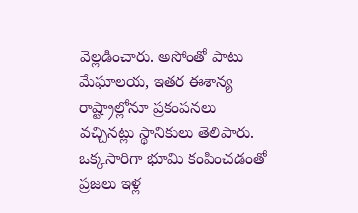వెల్లడించారు. అసోంతో పాటు మేఘాలయ, ఇతర ఈశాన్య రాష్ట్రాల్లోనూ ప్రకంపనలు వచ్చినట్లు స్థానికులు తెలిపారు. ఒక్కసారిగా భూమి కంపించడంతో ప్రజలు ఇళ్ల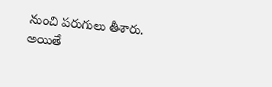నుంచి పరుగులు తీశారు. అయితే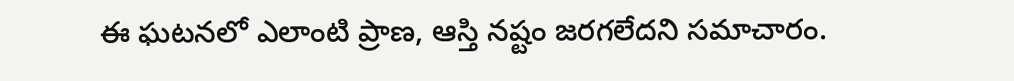ఈ ఘటనలో ఎలాంటి ప్రాణ, ఆస్తి నష్టం జరగలేదని సమాచారం.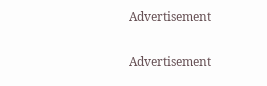Advertisement

Advertisement